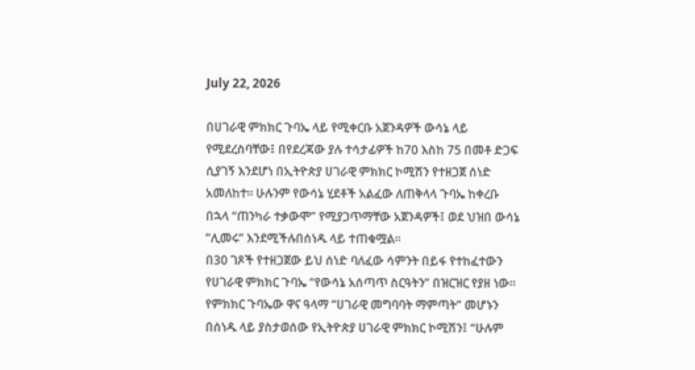July 22, 2026

በሀገራዊ ምክክር ጉባኤ ላይ የሚቀርቡ አጀንዳዎች ውሳኔ ላይ የሚደረስባቸው፤ በየደረጃው ያሉ ተሳታፊዎች ከ70 እስከ 75 በመቶ ድጋፍ ሲያገኝ እንደሆነ በኢትዮጵያ ሀገራዊ ምክክር ኮሚሽን የተዘጋጀ ሰነድ አመለከተ። ሁሉንም የውሳኔ ሂደቶች አልፈው ለጠቅላላ ጉባኤ ከቀረቡ በኋላ “ጠንካራ ተቃውሞ” የሚያጋጥማቸው አጀንዳዎች፤ ወደ ህዝበ ውሳኔ ”ሊመሩ” እንደሚችሉበሰነዱ ላይ ተጠቁሟል።
በ30 ገጾች የተዘጋጀው ይህ ሰነድ ባለፈው ሳምንት በይፋ የተከፈተውን የሀገራዊ ምክክር ጉባኤ “የውሳኔ አሰጣጥ ስርዓትን” በዝርዝር የያዘ ነው። የምክክር ጉባኤው ዋና ዓላማ “ሀገራዊ መግባባት ማምጣት” መሆኑን በሰነዱ ላይ ያስታወሰው የኢትዮጵያ ሀገራዊ ምክክር ኮሚሽን፤ “ሁሉም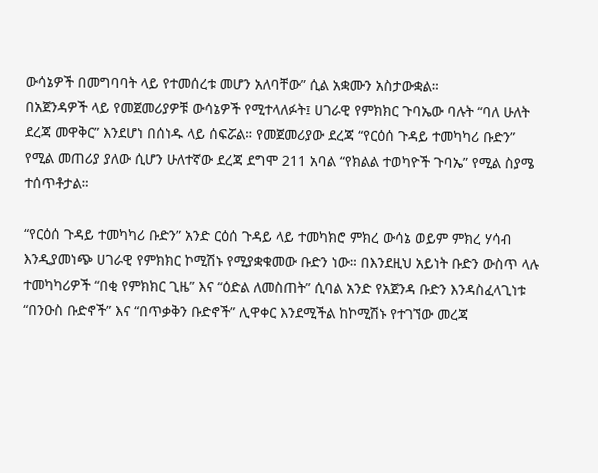ውሳኔዎች በመግባባት ላይ የተመሰረቱ መሆን አለባቸው” ሲል አቋሙን አስታውቋል።
በአጀንዳዎች ላይ የመጀመሪያዎቹ ውሳኔዎች የሚተላለፉት፤ ሀገራዊ የምክክር ጉባኤው ባሉት “ባለ ሁለት ደረጃ መዋቅር” እንደሆነ በሰነዱ ላይ ሰፍሯል። የመጀመሪያው ደረጃ “የርዕሰ ጉዳይ ተመካካሪ ቡድን” የሚል መጠሪያ ያለው ሲሆን ሁለተኛው ደረጃ ደግሞ 211 አባል “የክልል ተወካዮች ጉባኤ” የሚል ስያሜ ተሰጥቶታል።

“የርዕሰ ጉዳይ ተመካካሪ ቡድን” አንድ ርዕሰ ጉዳይ ላይ ተመካክሮ ምክረ ውሳኔ ወይም ምክረ ሃሳብ እንዲያመነጭ ሀገራዊ የምክክር ኮሚሽኑ የሚያቋቁመው ቡድን ነው። በእንደዚህ አይነት ቡድን ውስጥ ላሉ ተመካካሪዎች “በቂ የምክክር ጊዜ” እና “ዕድል ለመስጠት” ሲባል አንድ የአጀንዳ ቡድን እንዳስፈላጊነቱ “በንዑስ ቡድኖች” እና “በጥቃቅን ቡድኖች” ሊዋቀር እንደሚችል ከኮሚሽኑ የተገኘው መረጃ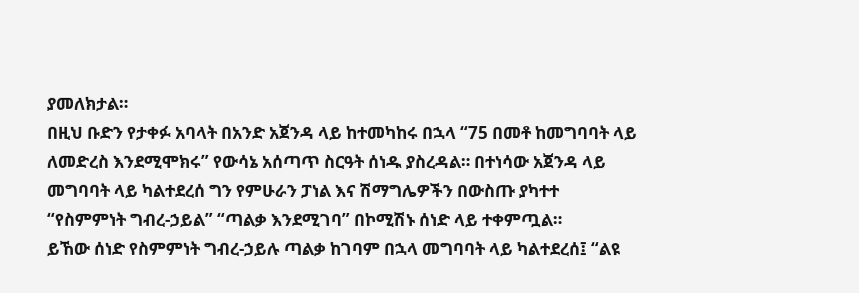ያመለክታል።
በዚህ ቡድን የታቀፉ አባላት በአንድ አጀንዳ ላይ ከተመካከሩ በኋላ “75 በመቶ ከመግባባት ላይ ለመድረስ እንደሚሞክሩ” የውሳኔ አሰጣጥ ስርዓት ሰነዱ ያስረዳል። በተነሳው አጀንዳ ላይ መግባባት ላይ ካልተደረሰ ግን የምሁራን ፓነል እና ሽማግሌዎችን በውስጡ ያካተተ “የስምምነት ግብረ-ኃይል” “ጣልቃ እንደሚገባ” በኮሚሽኑ ሰነድ ላይ ተቀምጧል።
ይኸው ሰነድ የስምምነት ግብረ-ኃይሉ ጣልቃ ከገባም በኋላ መግባባት ላይ ካልተደረሰ፤ “ልዩ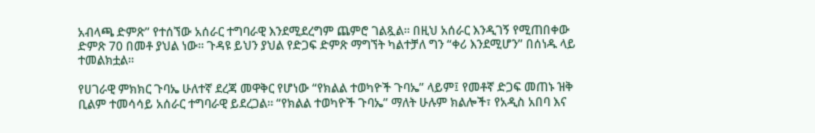አብላጫ ድምጽ” የተሰኘው አሰራር ተግባራዊ እንደሚደረግም ጨምሮ ገልጿል። በዚህ አሰራር እንዲገኝ የሚጠበቀው ድምጽ 70 በመቶ ያህል ነው። ጉዳዩ ይህን ያህል የድጋፍ ድምጽ ማግኘት ካልተቻለ ግን “ቀሪ እንደሚሆን” በሰነዱ ላይ ተመልክቷል።

የሀገራዊ ምክክር ጉባኤ ሁለተኛ ደረጃ መዋቅር የሆነው “የክልል ተወካዮች ጉባኤ” ላይም፤ የመቶኛ ድጋፍ መጠኑ ዝቅ ቢልም ተመሳሳይ አሰራር ተግባራዊ ይደረጋል። “የክልል ተወካዮች ጉባኤ” ማለት ሁሉም ክልሎች፣ የአዲስ አበባ እና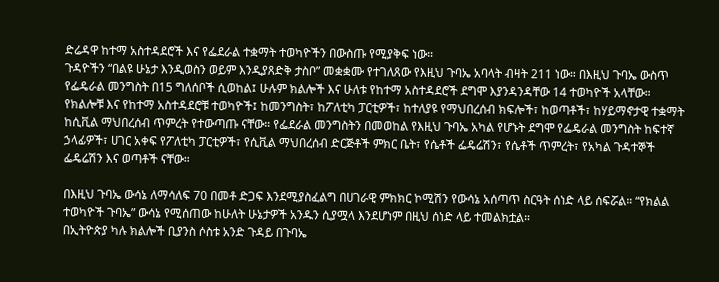ድሬዳዋ ከተማ አስተዳደሮች እና የፌደራል ተቋማት ተወካዮችን በውስጡ የሚያቅፍ ነው።
ጉዳዮችን “በልዩ ሁኔታ እንዲወስን ወይም እንዲያጸድቅ ታስቦ” መቋቋሙ የተገለጸው የእዚህ ጉባኤ አባላት ብዛት 211 ነው። በእዚህ ጉባኤ ውስጥ የፌዴራል መንግስት በ15 ግለሰቦች ሲወከል፤ ሁሉም ክልሎች እና ሁለቱ የከተማ አስተዳደሮች ደግሞ እያንዳንዳቸው 14 ተወካዮች አላቸው።
የክልሎቹ እና የከተማ አስተዳደሮቹ ተወካዮች፤ ከመንግስት፣ ከፖለቲካ ፓርቲዎች፣ ከተለያዩ የማህበረሰብ ክፍሎች፣ ከወጣቶች፣ ከሃይማኖታዊ ተቋማት ከሲቪል ማህበረሰብ ጥምረት የተውጣጡ ናቸው። የፌደራል መንግስትን በመወከል የእዚህ ጉባኤ አካል የሆኑት ደግሞ የፌዴራል መንግስት ከፍተኛ ኃላፊዎች፣ ሀገር አቀፍ የፖለቲካ ፓርቲዎች፣ የሲቪል ማህበረሰብ ድርጅቶች ምክር ቤት፣ የሴቶች ፌዴሬሽን፣ የሴቶች ጥምረት፣ የአካል ጉዳተኞች ፌዴሬሽን እና ወጣቶች ናቸው።

በእዚህ ጉባኤ ውሳኔ ለማሳለፍ 70 በመቶ ድጋፍ እንደሚያስፈልግ በሀገራዊ ምክክር ኮሚሽን የውሳኔ አሰጣጥ ስርዓት ሰነድ ላይ ሰፍሯል። “የክልል ተወካዮች ጉባኤ” ውሳኔ የሚሰጠው ከሁለት ሁኔታዎች አንዱን ሲያሟላ እንደሆነም በዚህ ሰነድ ላይ ተመልክቷል።
በኢትዮጵያ ካሉ ክልሎች ቢያንስ ሶስቱ አንድ ጉዳይ በጉባኤ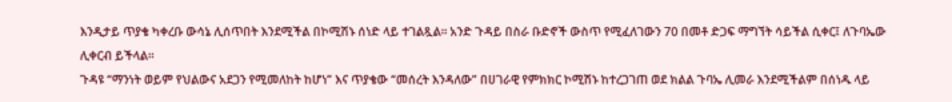እንዲታይ ጥያቄ ካቀረቡ ውሳኔ ሊሰጥበት እንደሚችል በኮሚሽኑ ሰነድ ላይ ተገልጿል። አንድ ጉዳይ በስራ ቡድኖች ውስጥ የሚፈለገውን 70 በመቶ ድጋፍ ማግኘት ሳይችል ሲቀር፤ ለጉባኤው ሊቀርብ ይችላል።
ጉዳዩ “ማንነት ወይም የህልውና አደጋን የሚመለከት ከሆነ” እና ጥያቄው “መሰረት እንዳለው” በሀገራዊ የምክክር ኮሚሽኑ ከተረጋገጠ ወደ ክልል ጉባኤ ሊመራ እንደሚችልም በሰነዱ ላይ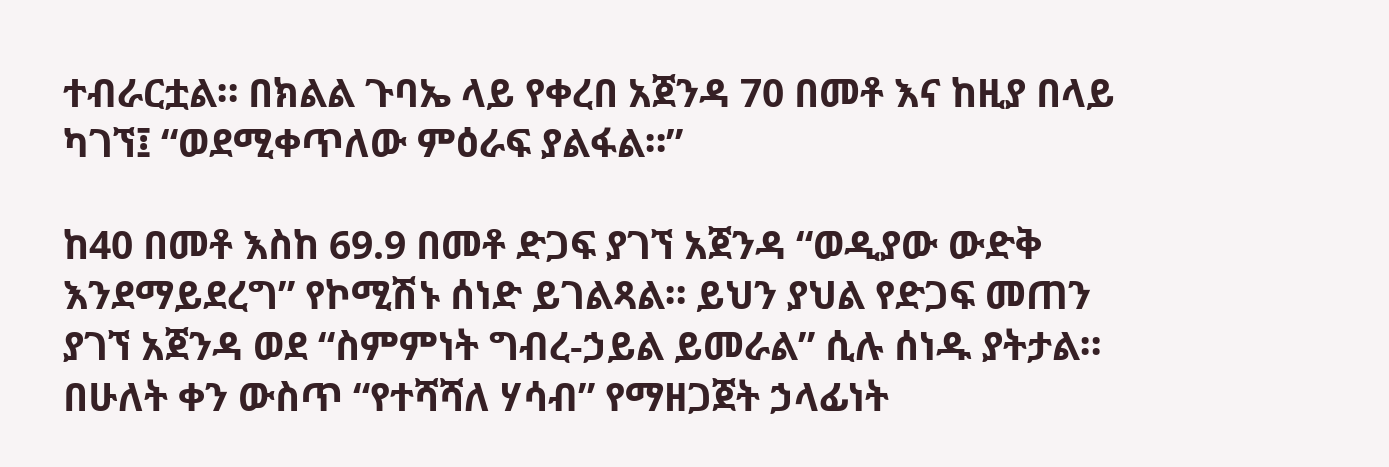ተብራርቷል። በክልል ጉባኤ ላይ የቀረበ አጀንዳ 70 በመቶ እና ከዚያ በላይ ካገኘ፤ “ወደሚቀጥለው ምዕራፍ ያልፋል።”

ከ40 በመቶ እስከ 69.9 በመቶ ድጋፍ ያገኘ አጀንዳ “ወዲያው ውድቅ እንደማይደረግ” የኮሚሽኑ ሰነድ ይገልጻል። ይህን ያህል የድጋፍ መጠን ያገኘ አጀንዳ ወደ “ስምምነት ግብረ-ኃይል ይመራል” ሲሉ ሰነዱ ያትታል። በሁለት ቀን ውስጥ “የተሻሻለ ሃሳብ” የማዘጋጀት ኃላፊነት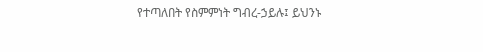የተጣለበት የስምምነት ግብረ-ኃይሉ፤ ይህንኑ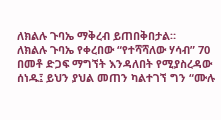ለክልሉ ጉባኤ ማቅረብ ይጠበቅበታል።
ለክልሉ ጉባኤ የቀረበው “የተሻሻለው ሃሳብ” 70 በመቶ ድጋፍ ማግኘት እንዳለበት የሚያስረዳው ሰነዱ፤ ይህን ያህል መጠን ካልተገኘ ግን “ሙሉ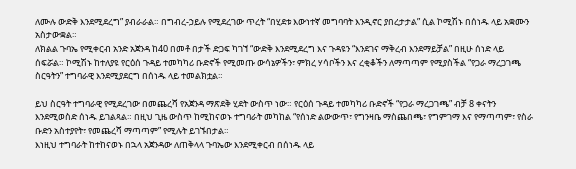ለሙሉ ውድቅ እንደሚደረግ” ያብራራል። በግብረ-ኃይሉ የሚደረገው ጥረት “በሂደቱ እውነተኛ መግባባት እንዲኖር ያበረታታል” ሲል ኮሚሽኑ በሰነዱ ላይ አቋሙን አስታውቋል።
ለክልል ጉባኤ የሚቀርብ አንድ አጀንዳ ከ40 በመቶ በታች ድጋፍ ካገኘ “ውድቅ እንደሚደረግ እና ጉዳዩን “እንደገና ማቅረብ እንደማይቻል” በዚሁ ሰነድ ላይ ሰፍሯል። ኮሚሽኑ ከተለያዩ የርዕሰ ጉዳይ ተመካካሪ ቡድኖች የሚመጡ ውሳኔዎችን፣ ምክረ ሃሳቦችን እና ረቂቆችን ለማጣጣም የሚያስችል “የጋራ ማረጋገጫ ስርዓትን” ተግባራዊ እንደሚያደርግ በሰነዱ ላይ ተመልክቷል።

ይህ ስርዓት ተግባራዊ የሚደረገው በመጨረሻ የአጀንዳ ማጽደቅ ሂደት ውስጥ ነው። የርዕሰ ጉዳይ ተመካካሪ ቡድኖች “የጋራ ማረጋገጫ” ብቻ 8 ቀናትን እንደሚወስድ ሰነዱ ይገልጻል። በዚህ ጊዜ ውስጥ ከሚከናወኑ ተግባራት መካከል “የሰነድ ልውውጥ፣ የግንዛቤ ማስጨበጫ፣ የግምገማ እና የማጣጣም፣ የስራ ቡድን አስተያየት፣ የመጨረሻ ማጣጣም” የሚሉት ይገኙበታል።
እነዚህ ተግባራት ከተከናወኑ በኋላ አጀንዳው ለጠቅላላ ጉባኤው እንደሚቀርብ በሰነዱ ላይ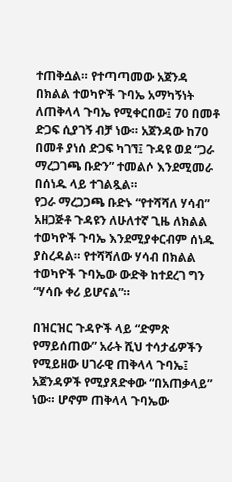ተጠቅሷል። የተጣጣመው አጀንዳ በክልል ተወካዮች ጉባኤ አማካኝነት ለጠቅላላ ጉባኤ የሚቀርበው፤ 70 በመቶ ድጋፍ ሲያገኝ ብቻ ነው። አጀንዳው ከ70 በመቶ ያነሰ ድጋፍ ካገኘ፤ ጉዳዩ ወደ “ጋራ ማረጋገጫ ቡድን” ተመልሶ እንደሚመራ በሰነዱ ላይ ተገልጿል።
የጋራ ማረጋጋጫ ቡድኑ “የተሻሻለ ሃሳብ” አዘጋጅቶ ጉዳዩን ለሁለተኛ ጊዜ ለክልል ተወካዮች ጉባኤ እንደሚያቀርብም ሰነዱ ያስረዳል። የተሻሻለው ሃሳብ በክልል ተወካዮች ጉባኤው ውድቅ ከተደረገ ግን “ሃሳቡ ቀሪ ይሆናል”።

በዝርዝር ጉዳዮች ላይ “ድምጽ የማይሰጠው” አራት ሺህ ተሳታፊዎችን የሚይዘው ሀገራዊ ጠቅላላ ጉባኤ፤ አጀንዳዎች የሚያጸድቀው “በአጠቃላይ” ነው። ሆኖም ጠቅላላ ጉባኤው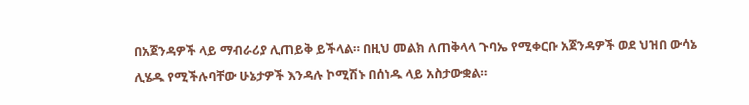በአጀንዳዎች ላይ ማብራሪያ ሊጠይቅ ይችላል። በዚህ መልክ ለጠቅላላ ጉባኤ የሚቀርቡ አጀንዳዎች ወደ ህዝበ ውሳኔ ሊሄዱ የሚችሉባቸው ሁኔታዎች እንዳሉ ኮሚሽኑ በሰነዱ ላይ አስታውቋል።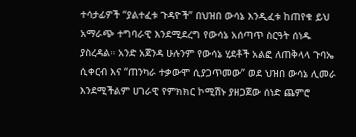ተሳታፊዎች “ያልተፈቱ ጉዳዮች” በህዝበ ውሳኔ እንዲፈቱ ከጠየቁ ይህ አማራጭ ተግባራዊ እንደሚደረግ የውሳኔ አሰጣጥ ስርዓት ሰነዱ ያስረዳል። አንድ አጀንዳ ሁሉንም የውሳኔ ሂደቶች አልፎ ለጠቅላላ ጉባኤ ሲቀርብ እና “ጠንካራ ተቃውሞ ሲያጋጥመው” ወደ ህዝበ ውሳኔ ሊመራ እንደሚችልም ሀገራዊ የምክክር ኮሚሽኑ ያዘጋጀው ሰነድ ጨምሮ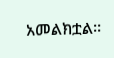አመልክቷል።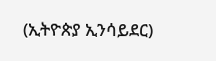(ኢትዮጵያ ኢንሳይደር)